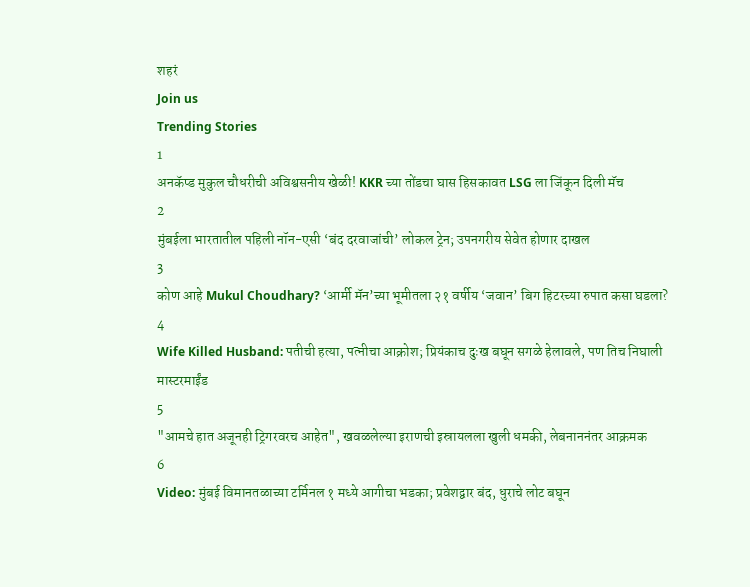शहरं
Join us
Trending Stories
1
अनकॅप्ड मुकुल चौधरीची अविश्वसनीय खेळी! KKR च्या तोंडचा घास हिसकावत LSG ला जिंकून दिली मॅच
2
मुंबईला भारतातील पहिली नॉन-एसी ‘बंद दरवाजांची’ लोकल ट्रेन; उपनगरीय सेवेत होणार दाखल
3
कोण आहे Mukul Choudhary? ‘आर्मी मॅन’च्या भूमीतला २१ वर्षीय ‘जवान’ बिग हिटरच्या रुपात कसा घडला?
4
Wife Killed Husband: पतीची हत्या, पत्नीचा आक्रोश; प्रियंकाच दुःख बघून सगळे हेलावले, पण तिच निघाली मास्टरमाईंड
5
"आमचे हात अजूनही ट्रिगरवरच आहेत", खवळलेल्या इराणची इस्रायलला खुली धमकी, लेबनाननंतर आक्रमक
6
Video: मुंबई विमानतळाच्या टर्मिनल १ मध्ये आगीचा भडका; प्रवेशद्वार बंद, धुराचे लोट बघून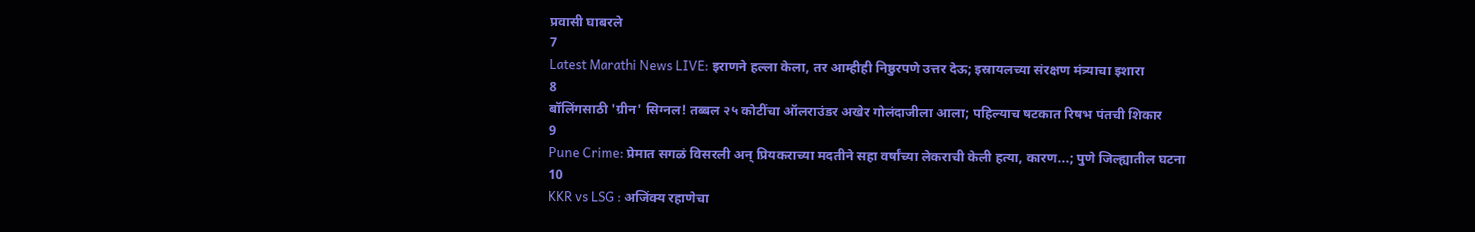प्रवासी घाबरले
7
Latest Marathi News LIVE: इराणने हल्ला केला, तर आम्हीही निष्ठुरपणे उत्तर देऊ; इस्रायलच्या संरक्षण मंत्र्याचा इशारा
8
बॉलिंगसाठी 'ग्रीन' सिग्नल! तब्बल २५ कोटींचा ऑलराउंडर अखेर गोलंदाजीला आला; पहिल्याच षटकात रिषभ पंतची शिकार
9
Pune Crime: प्रेमात सगळं विसरली अन् प्रियकराच्या मदतीने सहा वर्षांच्या लेकराची केली हत्या, कारण...; पुणे जिल्ह्यातील घटना
10
KKR vs LSG : अजिंक्य रहाणेचा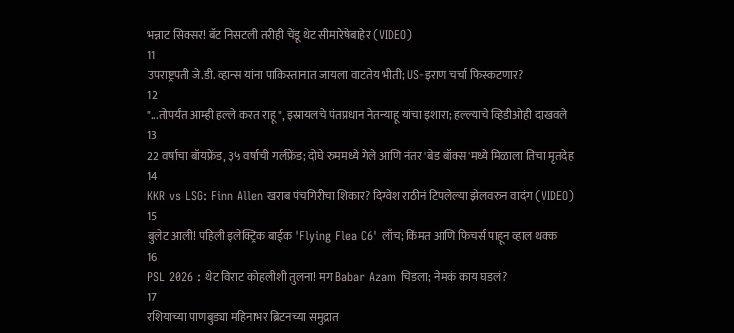भन्नाट सिक्सर! बॅट निसटली तरीही चेंडू थेट सीमारेषेबाहेर (VIDEO)
11
उपराष्ट्रपती जे.डी. व्हान्स यांना पाकिस्तानात जायला वाटतेय भीती; US-इराण चर्चा फिस्कटणार?
12
"...तोपर्यंत आम्ही हल्ले करत राहू", इस्रायलचे पंतप्रधान नेतन्याहू यांचा इशारा; हल्ल्याचे व्हिडीओही दाखवले
13
22 वर्षाचा बॉयफ्रेंड, ३५ वर्षाची गर्लफ्रेंड; दोघे रुममध्ये गेले आणि नंतर 'बेड बॉक्स'मध्ये मिळाला तिचा मृतदेह
14
KKR vs LSG: Finn Allen खराब पंचगिरीचा शिकार? दिग्वेश राठीनं टिपलेल्या झेलवरुन वादंग (VIDEO)
15
बुलेट आली! पहिली इलेक्ट्रिक बाईक 'Flying Flea C6' लाँच; किंमत आणि फिचर्स पाहून व्हाल थक्क
16
PSL 2026 : थेट विराट कोहलीशी तुलना! मग Babar Azam चिडला; नेमकं काय घडलं?
17
रशियाच्या पाणबुड्या महिनाभर ब्रिटनच्या समुद्रात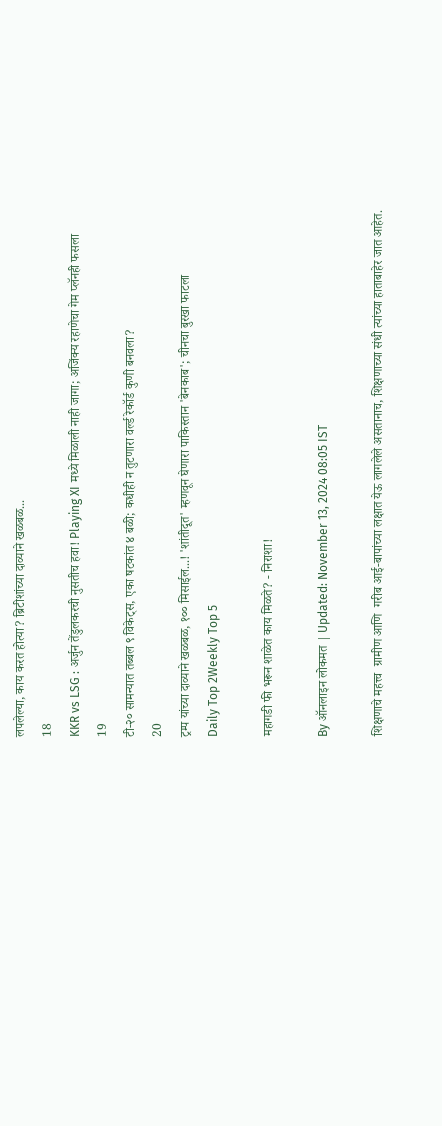लपलेल्या, काय करत होत्या? ब्रिटीशांच्या दाव्याने खळबळ...
18
KKR vs LSG : अर्जुन तेंडुलकरची नुसतीच हवा! Playing XI मध्ये मिळाली नाही जागा; अजिंक्य रहाणेचा गेम प्लॅनही फसला
19
टी-२० सामन्यात तब्बल ९ विकेट्स, एका षटकांत ४ बळी; कधीही न तुटणारा वर्ल्ड रेकॉर्ड कुणी बनवला?
20
ट्रम्प यांच्या दाव्याने खळबळ, १०० मिसाईल...! 'शांतीदूत' म्हणवून घेणारा पाकिस्तान 'बेनकाब'; चीनचा बुरखा फाटला
Daily Top 2Weekly Top 5

महागडी फी भरून शाळेत काय मिळते? - निराशा!

By ऑनलाइन लोकमत | Updated: November 13, 2024 08:05 IST

शिक्षणाचे महत्त्व  ग्रामीण आणि  गरीब आई-बापांच्या लक्षात येऊ लागलेले असतानाच, शिक्षणाच्या संधी त्यांच्या हाताबाहेर जात आहेत.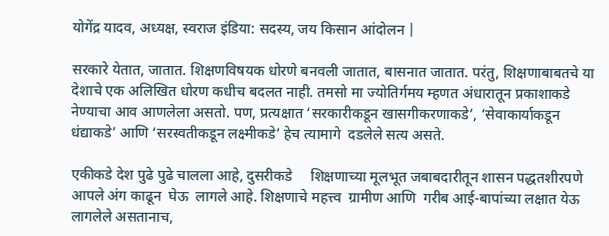योगेंद्र यादव, अध्यक्ष, स्वराज इंडिया: सदस्य, जय किसान आंदोलन |

सरकारे येतात, जातात. शिक्षणविषयक धोरणे बनवली जातात, बासनात जातात. परंतु, शिक्षणाबाबतचे या देशाचे एक अलिखित धोरण कधीच बदलत नाही. तमसो मा ज्योतिर्गमय म्हणत अंधारातून प्रकाशाकडे नेण्याचा आव आणलेला असतो. पण, प्रत्यक्षात ‘सरकारीकडून खासगीकरणाकडे’, ‘सेवाकार्याकडून धंद्याकडे’ आणि ‘सरस्वतीकडून लक्ष्मीकडे’ हेच त्यामागे  दडलेले सत्य असते.

एकीकडे देश पुढे पुढे चालला आहे, दुसरीकडे     शिक्षणाच्या मूलभूत जबाबदारीतून शासन पद्धतशीरपणे आपले अंग काढून  घेऊ  लागले आहे. शिक्षणाचे महत्त्व  ग्रामीण आणि  गरीब आई-बापांच्या लक्षात येऊ लागलेले असतानाच,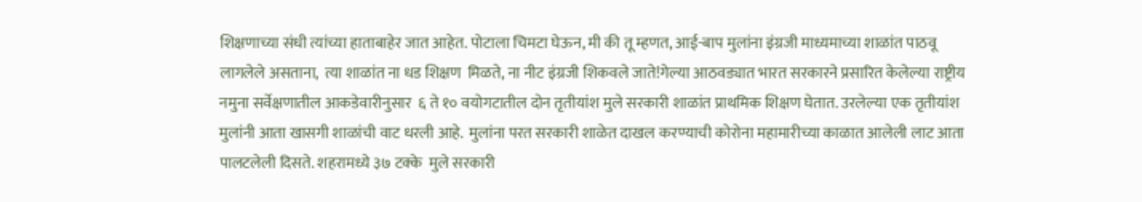शिक्षणाच्या संधी त्यांच्या हाताबाहेर जात आहेत. पोटाला चिमटा घेऊन, मी की तू म्हणत, आई-बाप मुलांना इंग्रजी माध्यमाच्या शाळांत पाठवू लागलेले असताना,  त्या शाळांत ना धड शिक्षण  मिळते, ना नीट इंग्रजी शिकवले जाते!गेल्या आठवड्यात भारत सरकारने प्रसारित केलेल्या राष्ट्रीय नमुना सर्वेक्षणातील आकडेवारीनुसार  ६ ते १० वयोगटातील दोन तृतीयांश मुले सरकारी शाळांत प्राथमिक शिक्षण घेतात. उरलेल्या एक तृतीयांश मुलांनी आता खासगी शाळांची वाट धरली आहे.  मुलांना परत सरकारी शाळेत दाखल करण्याची कोरोना महामारीच्या काळात आलेली लाट आता पालटलेली दिसते. शहरामध्ये ३७ टक्के  मुले सरकारी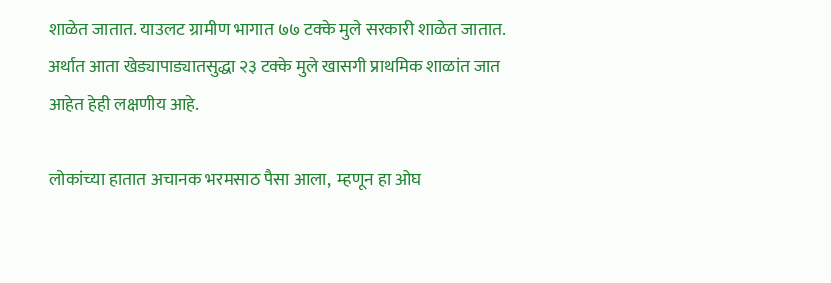शाळेत जातात. याउलट ग्रामीण भागात ७७ टक्के मुले सरकारी शाळेत जातात. अर्थात आता खेड्यापाड्यातसुद्धा २३ टक्के मुले खासगी प्राथमिक शाळांत जात आहेत हेही लक्षणीय आहे.

लोकांच्या हातात अचानक भरमसाठ पैसा आला,  म्हणून हा ओघ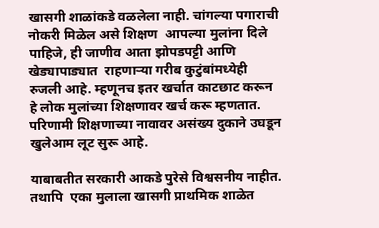खासगी शाळांकडे वळलेला नाही. चांगल्या पगाराची नोकरी मिळेल असे शिक्षण  आपल्या मुलांना दिले पाहिजे, ही जाणीव आता झोपडपट्टी आणि खेड्यापाड्यात  राहणाऱ्या गरीब कुटुंबांमध्येही रुजली आहे. म्हणूनच इतर खर्चात काटछाट करून हे लोक मुलांच्या शिक्षणावर खर्च करू म्हणतात. परिणामी शिक्षणाच्या नावावर असंख्य दुकाने उघडून खुलेआम लूट सुरू आहे.

याबाबतीत सरकारी आकडे पुरेसे विश्वसनीय नाहीत. तथापि  एका मुलाला खासगी प्राथमिक शाळेत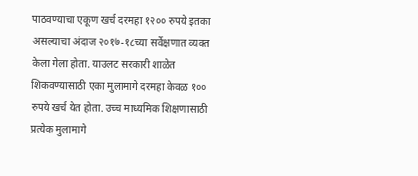पाठवण्याचा एकूण खर्च दरमहा १२०० रुपये इतका असल्याचा अंदाज २०१७-१८च्या सर्वेक्षणात व्यक्त केला गेला होता. याउलट सरकारी शाळेत शिकवण्यासाठी एका मुलामागे दरमहा केवळ १०० रुपये खर्च येत होता. उच्च माध्यमिक शिक्षणासाठी   प्रत्येक मुलामागे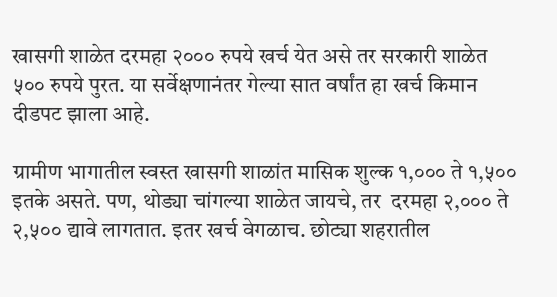खासगी शाळेत दरमहा २००० रुपये खर्च येत असे तर सरकारी शाळेत ५०० रुपये पुरत. या सर्वेक्षणानंतर गेल्या सात वर्षांत हा खर्च किमान दीडपट झाला आहे.

ग्रामीण भागातील स्वस्त खासगी शाळांत मासिक शुल्क १,००० ते १,५०० इतके असते. पण, थोड्या चांगल्या शाळेत जायचे, तर  दरमहा २,००० ते २,५०० द्यावे लागतात. इतर खर्च वेगळाच. छोट्या शहरातील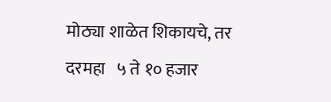मोठ्या शाळेत शिकायचे, तर दरमहा   ५ ते १० हजार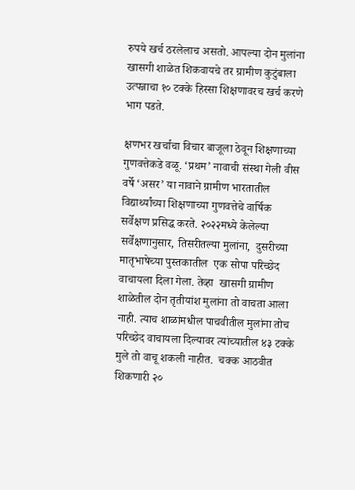रुपये खर्च ठरलेलाच असतो. आपल्या दोन मुलांना खासगी शाळेत शिकवायचे तर ग्रामीण कुटुंबाला उत्पन्नाचा १० टक्के हिस्सा शिक्षणावरच खर्च करणे भाग पडते.

क्षणभर खर्चाचा विचार बाजूला ठेवून शिक्षणाच्या गुणवत्तेकडे वळू. ‘प्रथम’ नावाची संस्था गेली वीस वर्षे ‘असर’ या नावाने ग्रामीण भारतातील विद्यार्थ्यांच्या शिक्षणाच्या गुणवत्तेचे वार्षिक सर्वेक्षण प्रसिद्ध करते. २०२२मध्ये केलेल्या सर्वेक्षणानुसार, तिसरीतल्या मुलांना,  दुसरीच्या मातृभाषेच्या पुस्तकातील  एक सोपा परिच्छेद वाचायला दिला गेला. तेव्हा  खासगी ग्रामीण शाळेतील दोन तृतीयांश मुलांना तो वाचता आला नाही. त्याच शाळांमधील पाचवीतील मुलांना तोच परिच्छेद वाचायला दिल्यावर त्यांच्यातील ४३ टक्के मुले तो वाचू शकली नाहीत.  चक्क आठवीत शिकणारी २०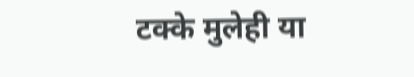टक्के मुलेही या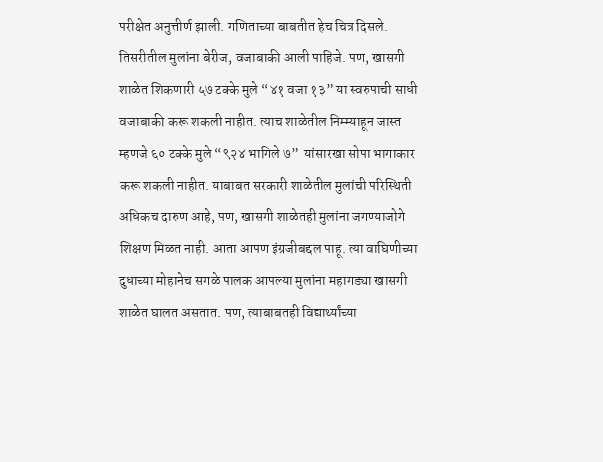परीक्षेत अनुत्तीर्ण झाली. गणिताच्या बाबतीत हेच चित्र दिसले. तिसरीतील मुलांना बेरीज, वजाबाकी आली पाहिजे. पण, खासगी शाळेत शिकणारी ५७ टक्के मुले “४१ वजा १३” या स्वरुपाची साधी वजाबाकी करू शकली नाहीत. त्याच शाळेतील निम्म्याहून जास्त म्हणजे ६० टक्के मुले “९२४ भागिले ७”  यांसारखा सोपा भागाकार करू शकली नाहीत. याबाबत सरकारी शाळेतील मुलांची परिस्थिती अधिकच दारुण आहे, पण, खासगी शाळेतही मुलांना जगण्याजोगे शिक्षण मिळत नाही. आता आपण इंग्रजीबद्दल पाहू. त्या वाघिणीच्या दुधाच्या मोहानेच सगळे पालक आपल्या मुलांना महागड्या खासगी शाळेत घालत असतात. पण, त्याबाबतही विद्यार्थ्यांच्या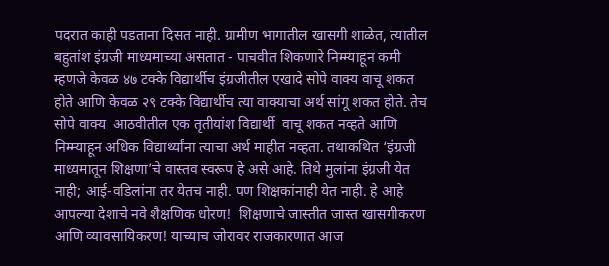पदरात काही पडताना दिसत नाही. ग्रामीण भागातील खासगी शाळेत, त्यातील बहुतांश इंग्रजी माध्यमाच्या असतात - पाचवीत शिकणारे निम्म्याहून कमी म्हणजे केवळ ४७ टक्के विद्यार्थीच इंग्रजीतील एखादे सोपे वाक्य वाचू शकत होते आणि केवळ २९ टक्के विद्यार्थीच त्या वाक्याचा अर्थ सांगू शकत होते. तेच सोपे वाक्य  आठवीतील एक तृतीयांश विद्यार्थी  वाचू शकत नव्हते आणि निम्म्याहून अधिक विद्यार्थ्यांना त्याचा अर्थ माहीत नव्हता. तथाकथित ‘इंग्रजी माध्यमातून शिक्षणा’चे वास्तव स्वरूप हे असे आहे. तिथे मुलांना इंग्रजी येत नाही; आई-वडिलांना तर येतच नाही. पण शिक्षकांनाही येत नाही. हे आहे आपल्या देशाचे नवे शैक्षणिक धोरण!  शिक्षणाचे जास्तीत जास्त खासगीकरण आणि व्यावसायिकरण! याच्याच जोरावर राजकारणात आज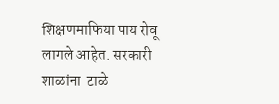शिक्षणमाफिया पाय रोवू  लागले आहेत. सरकारी शाळांना  टाळे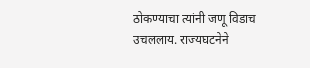ठोकण्याचा त्यांनी जणू विडाच उचललाय. राज्यघटनेने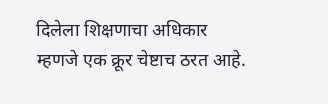दिलेला शिक्षणाचा अधिकार म्हणजे एक क्रूर चेष्टाच ठरत आहे.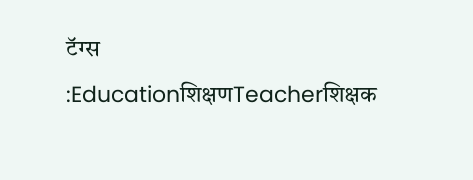टॅग्स :Educationशिक्षणTeacherशिक्षक